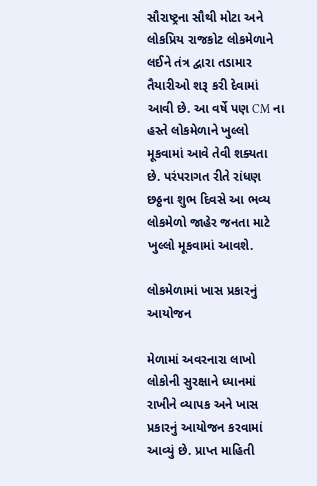સૌરાષ્ટ્રના સૌથી મોટા અને લોકપ્રિય રાજકોટ લોકમેળાને લઈને તંત્ર દ્વારા તડામાર તૈયારીઓ શરૂ કરી દેવામાં આવી છે. આ વર્ષે પણ CM ના હસ્તે લોકમેળાને ખુલ્લો મૂકવામાં આવે તેવી શક્યતા છે. પરંપરાગત રીતે રાંધણ છઠ્ઠના શુભ દિવસે આ ભવ્ય લોકમેળો જાહેર જનતા માટે ખુલ્લો મૂકવામાં આવશે.

લોકમેળામાં ખાસ પ્રકારનું આયોજન

મેળામાં અવરનારા લાખો લોકોની સુરક્ષાને ધ્યાનમાં રાખીને વ્યાપક અને ખાસ પ્રકારનું આયોજન કરવામાં આવ્યું છે. પ્રાપ્ત માહિતી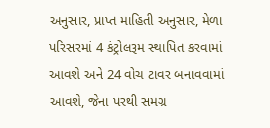અનુસાર, પ્રાપ્ત માહિતી અનુસાર, મેળા પરિસરમાં 4 કંટ્રોલરૂમ સ્થાપિત કરવામાં આવશે અને 24 વોચ ટાવર બનાવવામાં આવશે, જેના પરથી સમગ્ર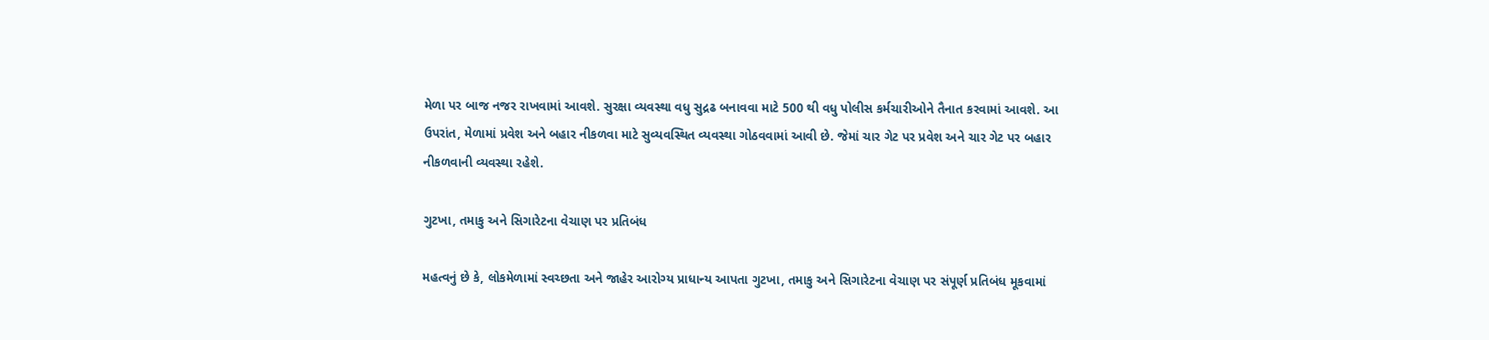મેળા પર બાજ નજર રાખવામાં આવશે. સુરક્ષા વ્યવસ્થા વધુ સુદ્રઢ બનાવવા માટે 500 થી વધુ પોલીસ કર્મચારીઓને તૈનાત કરવામાં આવશે. આ ઉપરાંત, મેળામાં પ્રવેશ અને બહાર નીકળવા માટે સુવ્યવસ્થિત વ્યવસ્થા ગોઠવવામાં આવી છે. જેમાં ચાર ગેટ પર પ્રવેશ અને ચાર ગેટ પર બહાર નીકળવાની વ્યવસ્થા રહેશે.

ગુટખા, તમાકુ અને સિગારેટના વેચાણ પર પ્રતિબંધ

મહત્વનું છે કે, લોકમેળામાં સ્વચ્છતા અને જાહેર આરોગ્ય પ્રાધાન્ય આપતા ગુટખા, તમાકુ અને સિગારેટના વેચાણ પર સંપૂર્ણ પ્રતિબંધ મૂકવામાં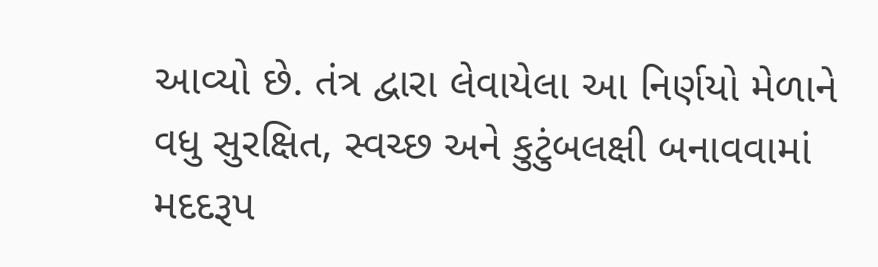આવ્યો છે. તંત્ર દ્વારા લેવાયેલા આ નિર્ણયો મેળાને વધુ સુરક્ષિત, સ્વચ્છ અને કુટુંબલક્ષી બનાવવામાં મદદરૂપ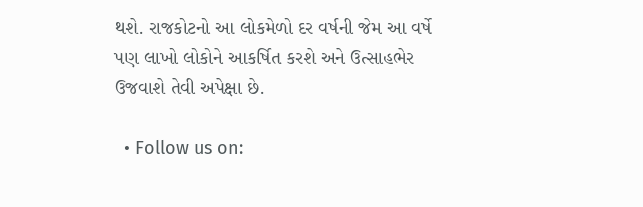થશે. રાજકોટનો આ લોકમેળો દર વર્ષની જેમ આ વર્ષે પણ લાખો લોકોને આકર્ષિત કરશે અને ઉત્સાહભેર ઉજવાશે તેવી અપેક્ષા છે.

  • Follow us on: